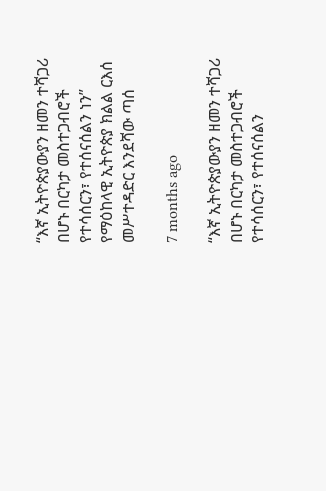“እኛ ኢትዮጵያውያን ዘመን ተሻጋሪ በሆኑ በርካታ መስተጋብሮች የተሳሰርን፣ የተሰናሰልን ነን” የማዕከላዊ ኢትዮጵያ ክልል ርእሰ መሥተዳድር እንደሻው ጣሰ

7 months ago

“እኛ ኢትዮጵያውያን ዘመን ተሻጋሪ በሆኑ በርካታ መስተጋብሮች የተሳሰርን፣ የተሰናሰልን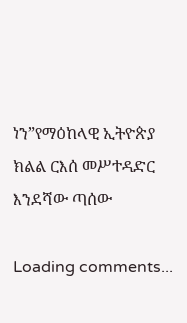ነን”የማዕከላዊ ኢትዮጵያ ክልል ርእሰ መሥተዳድር እንደሻው ጣሰው

Loading comments...